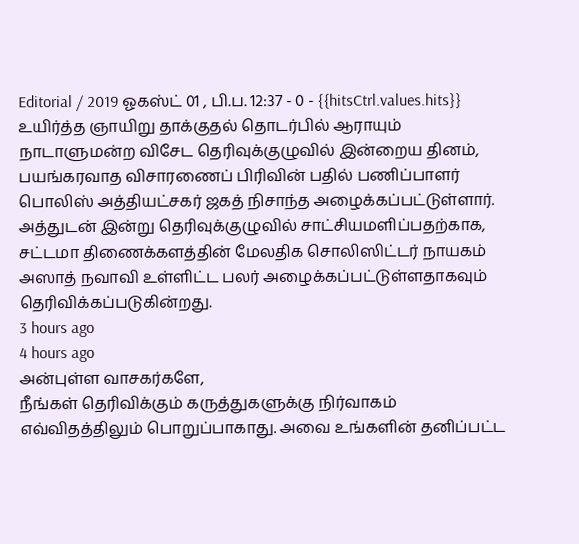Editorial / 2019 ஓகஸ்ட் 01 , பி.ப. 12:37 - 0 - {{hitsCtrl.values.hits}}
உயிர்த்த ஞாயிறு தாக்குதல் தொடர்பில் ஆராயும் நாடாளுமன்ற விசேட தெரிவுக்குழுவில் இன்றைய தினம், பயங்கரவாத விசாரணைப் பிரிவின் பதில் பணிப்பாளர் பொலிஸ் அத்தியட்சகர் ஜகத் நிசாந்த அழைக்கப்பட்டுள்ளார்.
அத்துடன் இன்று தெரிவுக்குழுவில் சாட்சியமளிப்பதற்காக, சட்டமா திணைக்களத்தின் மேலதிக சொலிஸிட்டர் நாயகம் அஸாத் நவாவி உள்ளிட்ட பலர் அழைக்கப்பட்டுள்ளதாகவும் தெரிவிக்கப்படுகின்றது.
3 hours ago
4 hours ago
அன்புள்ள வாசகர்களே,
நீங்கள் தெரிவிக்கும் கருத்துகளுக்கு நிர்வாகம் எவ்விதத்திலும் பொறுப்பாகாது. அவை உங்களின் தனிப்பட்ட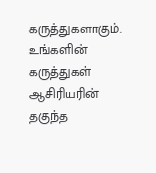கருத்துகளாகும். உங்களின் கருத்துகள் ஆசிரியரின் தகுந்த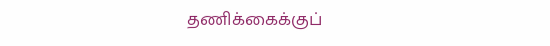தணிக்கைக்குப்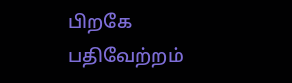பிறகே பதிவேற்றம்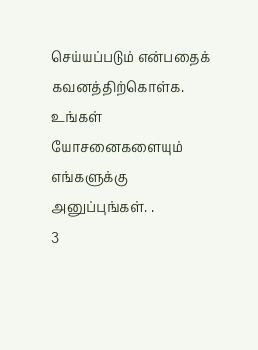செய்யப்படும் என்பதைக் கவனத்திற்கொள்க. உங்கள் யோசனைகளையும் எங்களுக்கு அனுப்புங்கள். .
3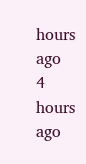hours ago
4 hours ago